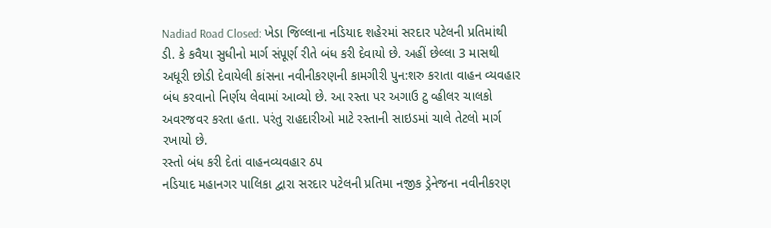Nadiad Road Closed: ખેડા જિલ્લાના નડિયાદ શહેરમાં સરદાર પટેલની પ્રતિમાંથી ડી. કે કવૈયા સુધીનો માર્ગ સંપૂર્ણ રીતે બંધ કરી દેવાયો છે. અહીં છેલ્લા 3 માસથી અધૂરી છોડી દેવાયેલી કાંસના નવીનીકરણની કામગીરી પુન:શરુ કરાતા વાહન વ્યવહાર બંધ કરવાનો નિર્ણય લેવામાં આવ્યો છે. આ રસ્તા પર અગાઉ ટુ વ્હીલર ચાલકો અવરજવર કરતા હતા. પરંતુ રાહદારીઓ માટે રસ્તાની સાઇડમાં ચાલે તેટલો માર્ગ રખાયો છે.
રસ્તો બંધ કરી દેતાં વાહનવ્યવહાર ઠપ
નડિયાદ મહાનગર પાલિકા દ્વારા સરદાર પટેલની પ્રતિમા નજીક ડ્રેનેજના નવીનીકરણ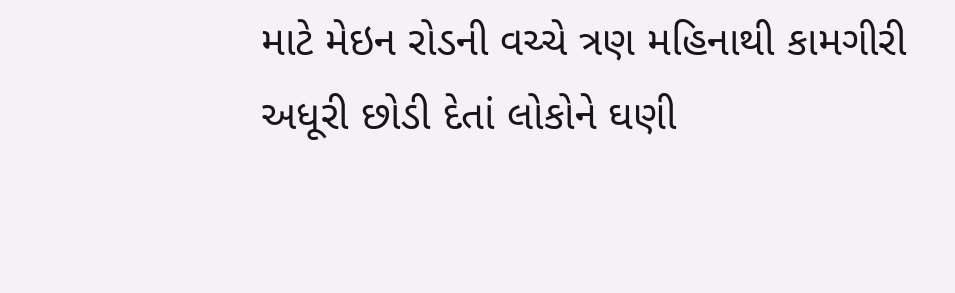માટે મેઇન રોડની વચ્ચે ત્રણ મહિનાથી કામગીરી અધૂરી છોડી દેતાં લોકોને ઘણી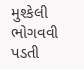મુશ્કેલી ભોગવવી પડતી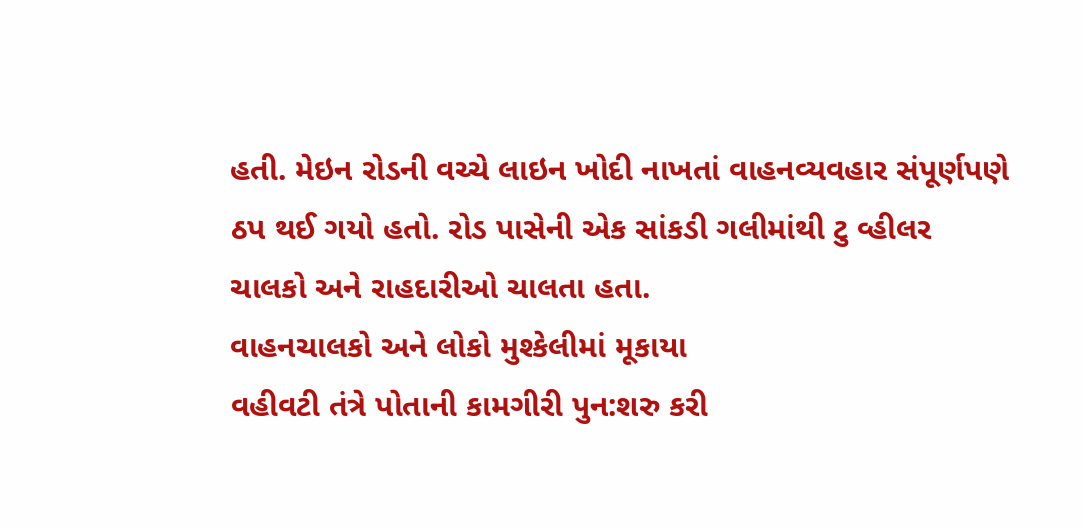હતી. મેઇન રોડની વચ્ચે લાઇન ખોદી નાખતાં વાહનવ્યવહાર સંપૂર્ણપણે ઠપ થઈ ગયો હતો. રોડ પાસેની એક સાંકડી ગલીમાંથી ટુ વ્હીલર ચાલકો અને રાહદારીઓ ચાલતા હતા.
વાહનચાલકો અને લોકો મુશ્કેલીમાં મૂકાયા
વહીવટી તંત્રે પોતાની કામગીરી પુન:શરુ કરી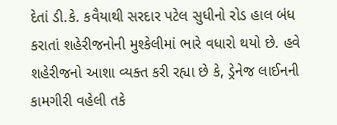દેતાં ડી.કે. કવૈયાથી સરદાર પટેલ સુધીનો રોડ હાલ બંધ કરાતાં શહેરીજનોની મુશ્કેલીમાં ભારે વધારો થયો છે. હવે શહેરીજનો આશા વ્યક્ત કરી રહ્યા છે કે, ડ્રેનેજ લાઈનની કામગીરી વહેલી તકે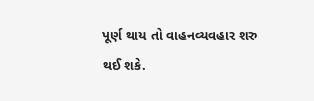પૂર્ણ થાય તો વાહનવ્યવહાર શરુ થઈ શકે.